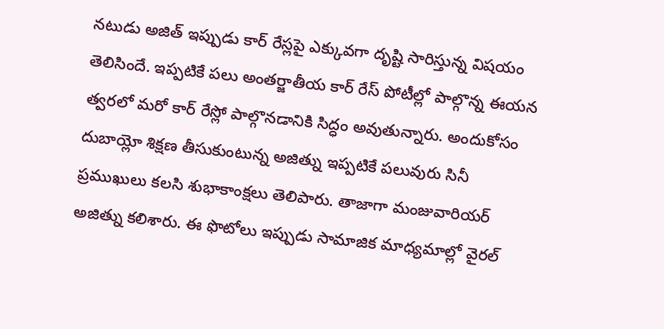నటుడు అజిత్ ఇప్పుడు కార్ రేస్లపై ఎక్కువగా దృష్టి సారిస్తున్న విషయం తెలిసిందే. ఇప్పటికే పలు అంతర్జాతీయ కార్ రేస్ పోటీల్లో పాల్గొన్న ఈయన త్వరలో మరో కార్ రేస్లో పాల్గొనడానికి సిద్ధం అవుతున్నారు. అందుకోసం దుబాయ్లో శిక్షణ తీసుకుంటున్న అజిత్ను ఇప్పటికే పలువురు సినీ ప్రముఖులు కలసి శుభాకాంక్షలు తెలిపారు. తాజాగా మంజువారియర్ అజిత్ను కలిశారు. ఈ ఫొటోలు ఇప్పుడు సామాజిక మాధ్యమాల్లో వైరల్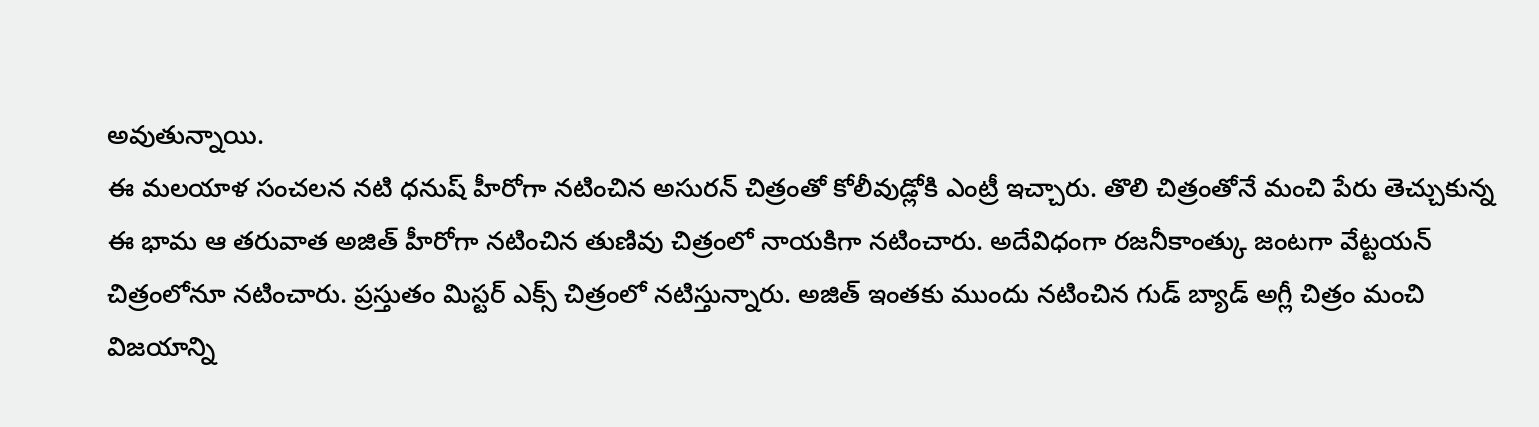అవుతున్నాయి.
ఈ మలయాళ సంచలన నటి ధనుష్ హీరోగా నటించిన అసురన్ చిత్రంతో కోలీవుడ్లోకి ఎంట్రీ ఇచ్చారు. తొలి చిత్రంతోనే మంచి పేరు తెచ్చుకున్న ఈ భామ ఆ తరువాత అజిత్ హీరోగా నటించిన తుణివు చిత్రంలో నాయకిగా నటించారు. అదేవిధంగా రజనీకాంత్కు జంటగా వేట్టయన్ చిత్రంలోనూ నటించారు. ప్రస్తుతం మిస్టర్ ఎక్స్ చిత్రంలో నటిస్తున్నారు. అజిత్ ఇంతకు ముందు నటించిన గుడ్ బ్యాడ్ అగ్లీ చిత్రం మంచి విజయాన్ని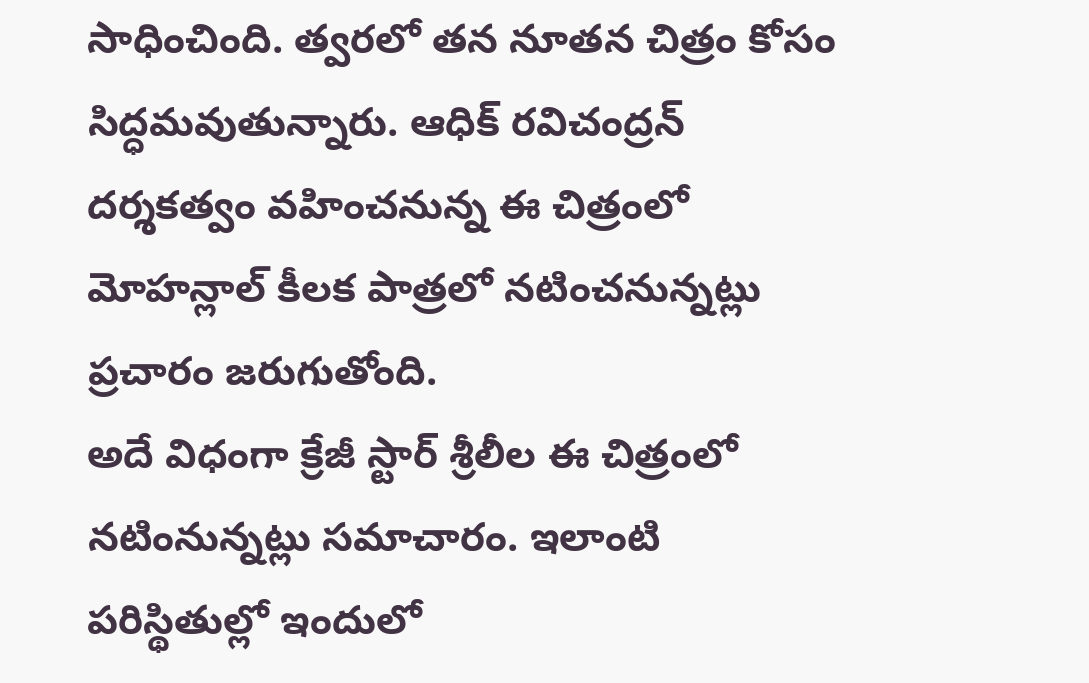సాధించింది. త్వరలో తన నూతన చిత్రం కోసం సిద్ధమవుతున్నారు. ఆధిక్ రవిచంద్రన్ దర్శకత్వం వహించనున్న ఈ చిత్రంలో మోహన్లాల్ కీలక పాత్రలో నటించనున్నట్లు ప్రచారం జరుగుతోంది.
అదే విధంగా క్రేజీ స్టార్ శ్రీలీల ఈ చిత్రంలో నటింనున్నట్లు సమాచారం. ఇలాంటి పరిస్థితుల్లో ఇందులో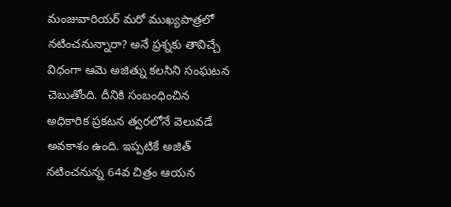మంజువారియర్ మరో ముఖ్యపాత్రలో నటించనున్నారా? అనే ప్రశ్నకు తావిచ్చే విధంగా ఆమె అజిత్ను కలసిని సంఘటన చెబుతోంది. దీనికి సంబంధించిన అధికారిక ప్రకటన త్వరలోనే వెలువడే అవకాశం ఉంది. ఇప్పటికే అజిత్ నటించనున్న 64వ చిత్రం ఆయన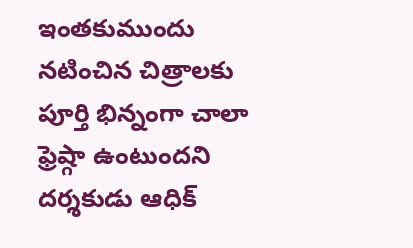ఇంతకుముందు నటించిన చిత్రాలకు పూర్తి భిన్నంగా చాలా ఫ్రెష్గా ఉంటుందని దర్శకుడు ఆధిక్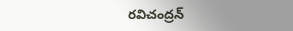రవిచంద్రన్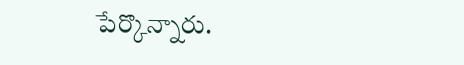పేర్కొన్నారు.